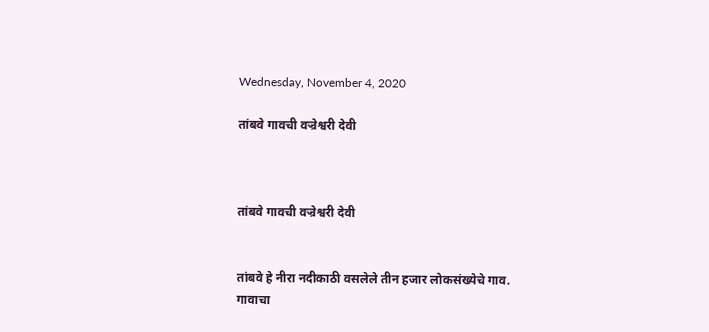Wednesday, November 4, 2020

तांबवे गावची वज्रेश्वरी देवी



तांबवे गावची वज्रेश्वरी देवी


तांबवे हे नीरा नदीकाठी वसलेले तीन हजार लोकसंख्येचे गाव. गावाचा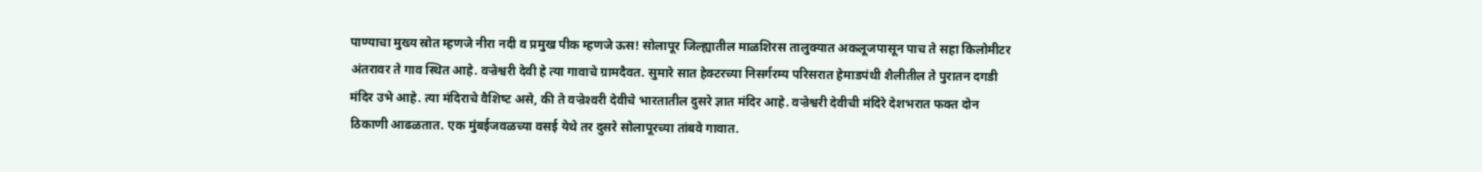पाण्याचा मुख्‍य स्रोत म्हणजे नीरा नदी व प्रमुख पीक म्हणजे ऊस! सोलापूर जिल्ह्यातील माळशिरस तालुक्‍यात अकलूजपासून पाच ते सहा किलोमीटर अंतरावर ते गाव स्थित आहे. वज्रेश्वरी देवी हे त्‍या गावाचे ग्रामदैवत. सुमारे सात हेक्टरच्‍या निसर्गरम्य परिसरात हेमाडपंथी शैलीतील ते पुरातन दगडी मंदिर उभे आहे. त्‍या मंदिराचे वैशिष्‍ट असे, की ते वज्रेश्‍वरी देवीचे भारतातील दुसरे ज्ञात मंदिर आहे. वज्रेश्वरी देवीची मंदिरे देशभरात फक्त दोन ठिकाणी आढळतात. एक मुंबईजवळच्‍या वसई येथे तर दुसरे सोलापूरच्‍या तांबवे गावात.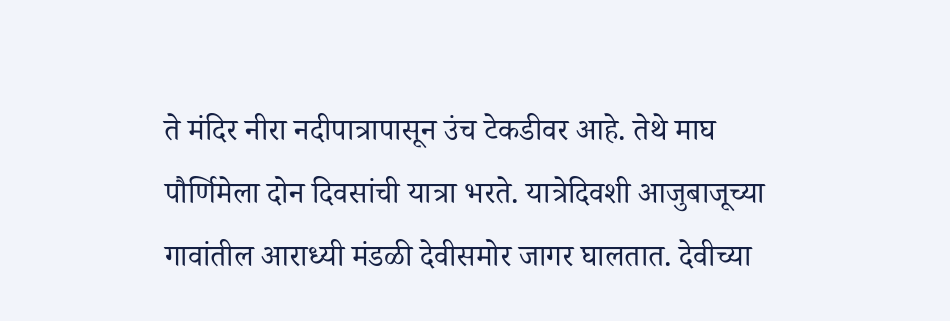ते मंदिर नीरा नदीपात्रापासून उंच टेकडीवर आहे. तेथे माघ पौर्णिमेला दोन दिवसांची यात्रा भरते. यात्रेदिवशी आजुबाजूच्या गावांतील आराध्यी मंडळी देवीसमोर जागर घालतात. देवीच्‍या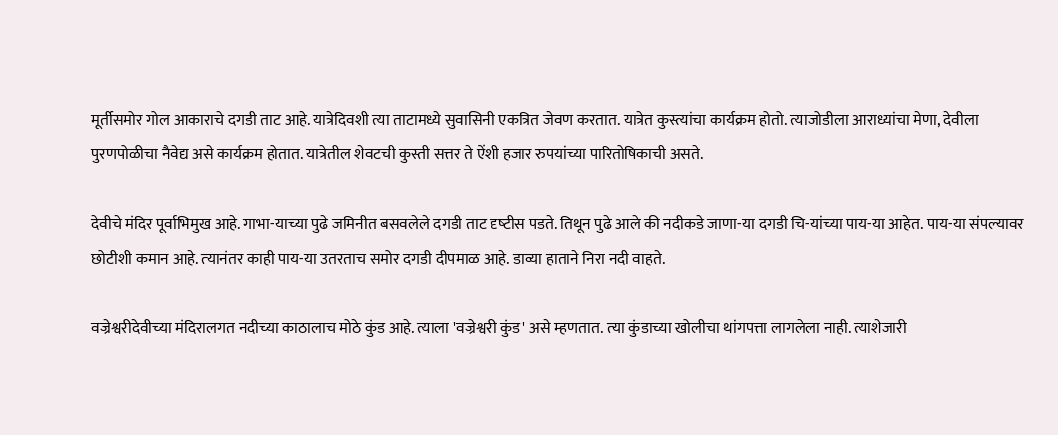मूर्तीसमोर गोल आकाराचे दगडी ताट आहे. यात्रेदिवशी त्या ताटामध्ये सुवासिनी एकत्रित जेवण करतात. यात्रेत कुस्त्यांचा कार्यक्रम होतो. त्याजोडीला आराध्यांचा मेणा, देवीला पुरणपोळीचा नैवेद्य असे कार्यक्रम होतात. यात्रेतील शेवटची कुस्ती सत्तर ते ऐंशी हजार रुपयांच्या पारितोषिकाची असते.

देवीचे मंदिर पूर्वाभिमुख आहे. गाभा-याच्‍या पुढे जमिनीत बसवलेले दगडी ताट दृष्‍टीस पडते. तिथून पुढे आले की नदीकडे जाणा-या दगडी चि-यांच्‍या पाय-या आहेत. पाय-या संपल्‍यावर छोटीशी कमान आहे. त्‍यानंतर काही पाय-या उतरताच समोर दगडी दीपमाळ आहे. डाव्‍या हाताने निरा नदी वाहते.

वज्रेश्वरीदेवीच्‍या मंदिरालगत नदीच्‍या काठालाच मोठे कुंड आहे. त्याला 'वज्रेश्वरी कुंड' असे म्हणतात. त्‍या कुंडाच्या खोलीचा थांगपत्ता लागलेला नाही. त्याशेजारी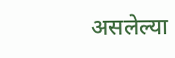असलेल्‍या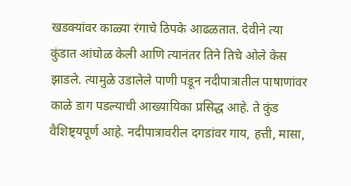खडक्‍यांवर काळ्या रंगाचे ठिपके आढळतात. देवीने त्‍या कुंडात आंघोळ केली आणि त्‍यानंतर तिने तिचे ओले केस झाडले. त्‍यामुळे उडालेले पाणी पडून नदीपात्रातील पाषाणांवर काळे डाग पडल्याची आख्‍यायिका प्रसिद्ध आहे. ते कुंड वैशिष्ट्यपूर्ण आहे. नदीपात्रावरील दगडांवर गाय, हत्ती, मासा,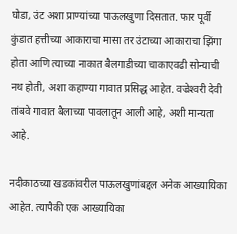घोडा, उंट अशा प्राण्यांच्या पाऊलखुणा दिसतात. फार पूर्वी कुंडात हत्तीच्या आकाराचा मासा तर उंटाच्या आकाराचा झिंगा होता आणि त्याच्या नाकात बैलगाडीच्या चाकाएवढी सोन्याची नथ होती, अशा कहाण्‍या गावात प्रसिद्ध आहेत. वज्रेश्‍वरी देवी तांबवे गावात बैलाच्या पावलातून आली आहे, अशी मान्‍यता आहे.

नदीकाठच्‍या खडकांवरील पाऊलखुणांबद्दल अनेक आख्यायिका आहेत. त्यापैकी एक आख्यायिका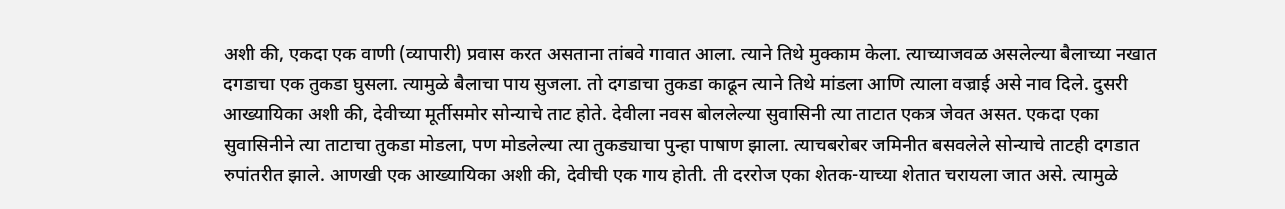अशी की, एकदा एक वाणी (व्यापारी) प्रवास करत असताना तांबवे गावात आला. त्याने तिथे मुक्काम केला. त्याच्याजवळ असलेल्या बैलाच्या नखात दगडाचा एक तुकडा घुसला. त्यामुळे बैलाचा पाय सुजला. तो दगडाचा तुकडा काढून त्याने तिथे मांडला आणि त्याला वज्राई असे नाव दिले. दुसरी आख्यायिका अशी की, देवीच्‍या मूर्तीसमोर सोन्याचे ताट होते. देवीला नवस बोललेल्या सुवासिनी त्‍या ताटात एकत्र जेवत असत. एकदा एका सुवासिनीने त्‍या ताटाचा तुकडा मोडला, पण मोडलेल्या त्या तुकड्याचा पुन्हा पाषाण झाला. त्‍याचबरोबर जमिनीत बसवलेले सोन्‍याचे ताटही दगडात रुपांतरीत झाले. आणखी एक आख्यायिका अशी की, देवीची एक गाय होती. ती दररोज एका शेतक-याच्या शेतात चरायला जात असे. त्यामुळे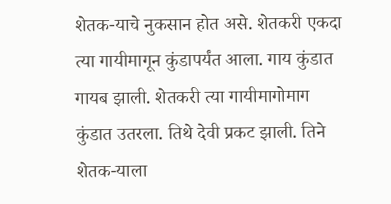शेतक-याचे नुकसान होत असे. शेतकरी एकदा त्या गायीमागून कुंडापर्यंत आला. गाय कुंडात गायब झाली. शेतकरी त्या गायीमागोमाग कुंडात उतरला. तिथे देवी प्रकट झाली. तिने शेतक-याला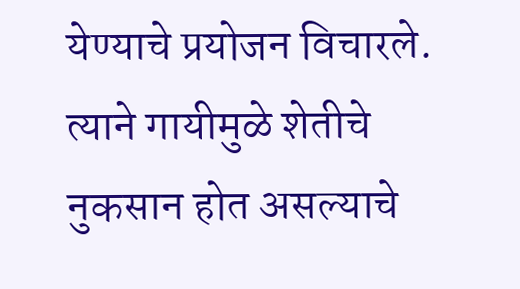येण्याचे प्रयोजन विचारले. त्याने गायीमुळे शेतीचे नुकसान होत असल्याचे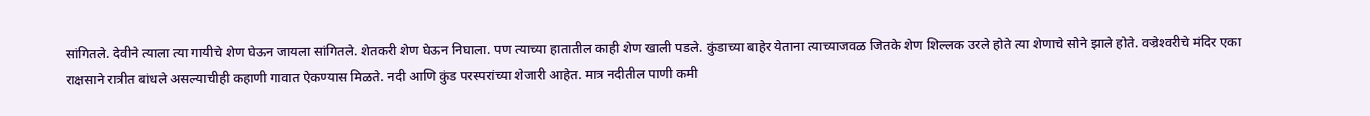सांगितले. देवीने त्याला त्या गायीचे शेण घेऊन जायला सांगितले. शेतकरी शेण घेऊन निघाला. पण त्याच्या हातातील काही शेण खाली पडले. कुंडाच्या बाहेर येताना त्याच्याजवळ जितके शेण शिल्लक उरले होते त्या शेणाचे सोने झाले होते. वज्रेश्‍वरीचे मंदिर एका राक्षसाने रात्रीत बांधले असल्‍याचीही कहाणी गावात ऐकण्‍यास मिळते. नदी आणि कुंड परस्‍परांच्‍या शेजारी आहेत. मात्र नदीतील पाणी कमी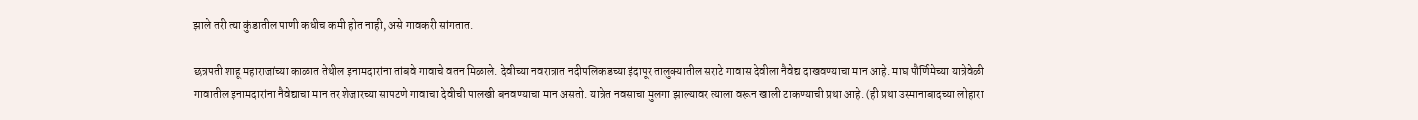झाले तरी त्‍या कुंडातील पाणी कधीच कमी होत नाही, असे गावकरी सांगतात.

छत्रपती शाहू महाराजांच्या काळात तेथील इनामदारांना तांबवे गावाचे वतन मिळाले. देवीच्या नवरात्रात नदीपलिकडच्‍या इंदापूर तालुक्यातील सराटे गावास देवीला नैवेद्य दाखवण्‍याचा मान आहे. माघ पौर्णिमेच्‍या यात्रेवेळी गावातील इनामदारांना नैवेद्याचा मान तर शेजारच्‍या सापटणे गावाचा देवीची पालखी बनवण्याचा मान असतो. यात्रेत नवसाचा मुलगा झाल्यावर त्याला वरून खाली टाकण्याची प्रथा आहे. (ही प्रथा उस्‍मानाबादच्‍या लोहारा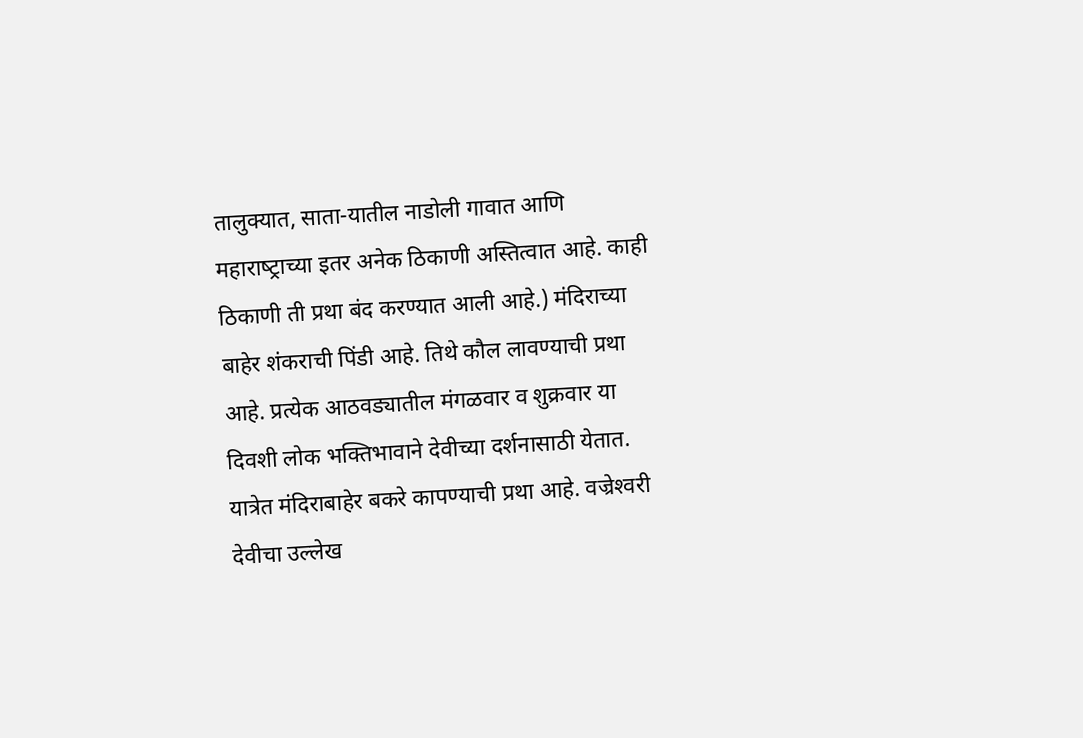तालुक्‍यात, साता-यातील नाडोली गावात आणि महाराष्‍ट्राच्‍या इतर अनेक ठिकाणी अस्तित्‍वात आहे. काही ठिकाणी ती प्रथा बंद करण्‍यात आली आहे.) मंदिराच्या बाहेर शंकराची पिंडी आहे. तिथे कौल लावण्याची प्रथा आहे. प्रत्येक आठवड्यातील मंगळवार व शुक्रवार या दिवशी लोक भक्तिभावाने देवीच्‍या दर्शनासाठी येतात. यात्रेत मंदिराबाहेर बकरे कापण्याची प्रथा आहे. वज्रेश्‍वरी देवीचा उल्लेख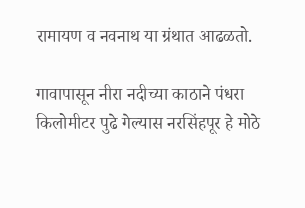रामायण व नवनाथ या ग्रंथात आढळतो.

गावापासून नीरा नदीच्या काठाने पंधरा किलोमीटर पुढे गेल्‍यास नरसिंहपूर हे मोठे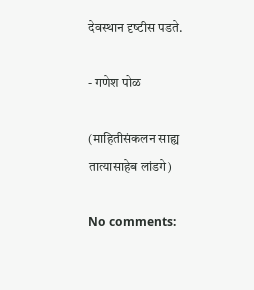देवस्थान दृष्‍टीस पडते.

- गणेश पोळ

(माहितीसंकलन साह्य तात्यासाहेब लांडगे)

No comments: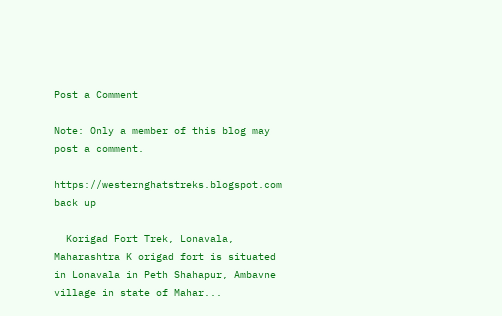Post a Comment

Note: Only a member of this blog may post a comment.

https://westernghatstreks.blogspot.com back up

  Korigad Fort Trek, Lonavala, Maharashtra K origad fort is situated in Lonavala in Peth Shahapur, Ambavne village in state of Mahar...